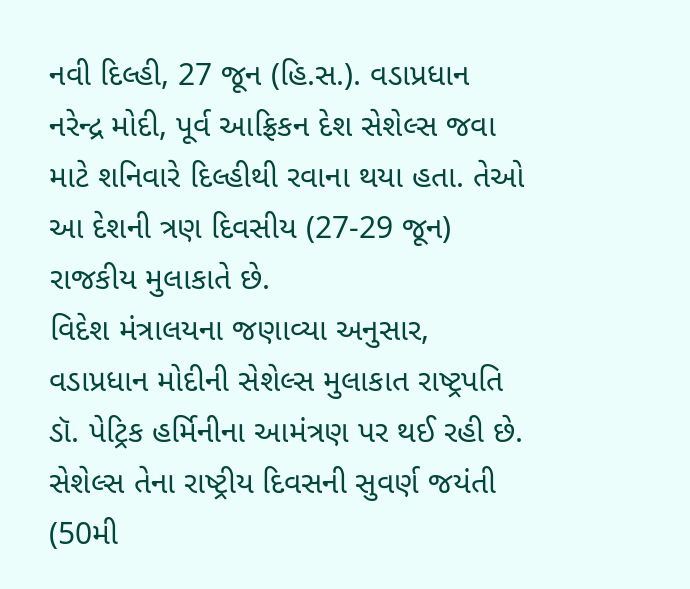નવી દિલ્હી, 27 જૂન (હિ.સ.). વડાપ્રધાન નરેન્દ્ર મોદી, પૂર્વ આફ્રિકન દેશ સેશેલ્સ જવા માટે શનિવારે દિલ્હીથી રવાના થયા હતા. તેઓ આ દેશની ત્રણ દિવસીય (27-29 જૂન) રાજકીય મુલાકાતે છે.
વિદેશ મંત્રાલયના જણાવ્યા અનુસાર, વડાપ્રધાન મોદીની સેશેલ્સ મુલાકાત રાષ્ટ્રપતિ ડૉ. પેટ્રિક હર્મિનીના આમંત્રણ પર થઈ રહી છે. સેશેલ્સ તેના રાષ્ટ્રીય દિવસની સુવર્ણ જયંતી (50મી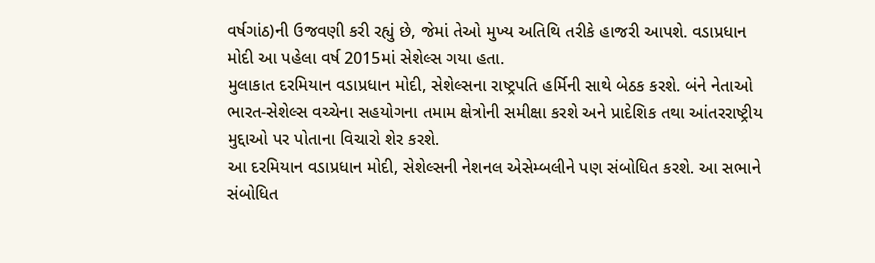વર્ષગાંઠ)ની ઉજવણી કરી રહ્યું છે, જેમાં તેઓ મુખ્ય અતિથિ તરીકે હાજરી આપશે. વડાપ્રધાન મોદી આ પહેલા વર્ષ 2015માં સેશેલ્સ ગયા હતા.
મુલાકાત દરમિયાન વડાપ્રધાન મોદી, સેશેલ્સના રાષ્ટ્રપતિ હર્મિની સાથે બેઠક કરશે. બંને નેતાઓ ભારત-સેશેલ્સ વચ્ચેના સહયોગના તમામ ક્ષેત્રોની સમીક્ષા કરશે અને પ્રાદેશિક તથા આંતરરાષ્ટ્રીય મુદ્દાઓ પર પોતાના વિચારો શેર કરશે.
આ દરમિયાન વડાપ્રધાન મોદી, સેશેલ્સની નેશનલ એસેમ્બલીને પણ સંબોધિત કરશે. આ સભાને સંબોધિત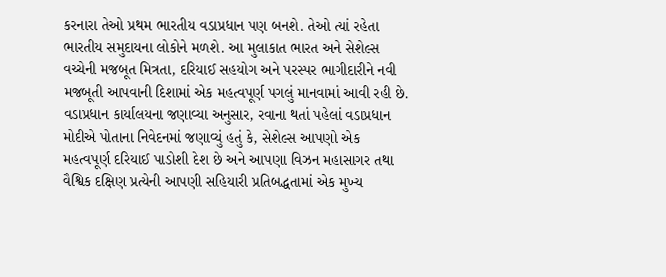કરનારા તેઓ પ્રથમ ભારતીય વડાપ્રધાન પણ બનશે. તેઓ ત્યાં રહેતા ભારતીય સમુદાયના લોકોને મળશે. આ મુલાકાત ભારત અને સેશેલ્સ વચ્ચેની મજબૂત મિત્રતા, દરિયાઈ સહયોગ અને પરસ્પર ભાગીદારીને નવી મજબૂતી આપવાની દિશામાં એક મહત્વપૂર્ણ પગલું માનવામાં આવી રહી છે.
વડાપ્રધાન કાર્યાલયના જણાવ્યા અનુસાર, રવાના થતાં પહેલાં વડાપ્રધાન મોદીએ પોતાના નિવેદનમાં જણાવ્યું હતું કે, સેશેલ્સ આપણો એક મહત્વપૂર્ણ દરિયાઈ પાડોશી દેશ છે અને આપણા વિઝન મહાસાગર તથા વૈશ્વિક દક્ષિણ પ્રત્યેની આપણી સહિયારી પ્રતિબદ્ધતામાં એક મુખ્ય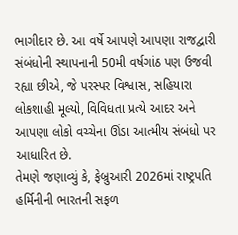ભાગીદાર છે. આ વર્ષે આપણે આપણા રાજદ્વારી સંબંધોની સ્થાપનાની 50મી વર્ષગાંઠ પણ ઉજવી રહ્યા છીએ, જે પરસ્પર વિશ્વાસ, સહિયારા લોકશાહી મૂલ્યો, વિવિધતા પ્રત્યે આદર અને આપણા લોકો વચ્ચેના ઊંડા આત્મીય સંબંધો પર આધારિત છે.
તેમણે જણાવ્યું કે, ફેબ્રુઆરી 2026માં રાષ્ટ્રપતિ હર્મિનીની ભારતની સફળ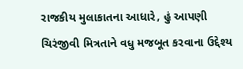રાજકીય મુલાકાતના આધારે, હું આપણી ચિરંજીવી મિત્રતાને વધુ મજબૂત કરવાના ઉદ્દેશ્ય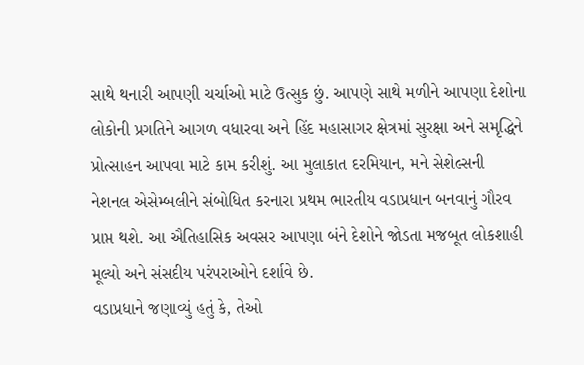સાથે થનારી આપણી ચર્ચાઓ માટે ઉત્સુક છું. આપણે સાથે મળીને આપણા દેશોના લોકોની પ્રગતિને આગળ વધારવા અને હિંદ મહાસાગર ક્ષેત્રમાં સુરક્ષા અને સમૃદ્ધિને પ્રોત્સાહન આપવા માટે કામ કરીશું. આ મુલાકાત દરમિયાન, મને સેશેલ્સની નેશનલ એસેમ્બલીને સંબોધિત કરનારા પ્રથમ ભારતીય વડાપ્રધાન બનવાનું ગૌરવ પ્રાપ્ત થશે. આ ઐતિહાસિક અવસર આપણા બંને દેશોને જોડતા મજબૂત લોકશાહી મૂલ્યો અને સંસદીય પરંપરાઓને દર્શાવે છે.
વડાપ્રધાને જણાવ્યું હતું કે, તેઓ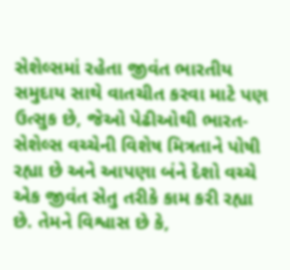સેશેલ્સમાં રહેતા જીવંત ભારતીય સમુદાય સાથે વાતચીત કરવા માટે પણ ઉત્સુક છે, જેઓ પેઢીઓથી ભારત-સેશેલ્સ વચ્ચેની વિશેષ મિત્રતાને પોષી રહ્યા છે અને આપણા બંને દેશો વચ્ચે એક જીવંત સેતુ તરીકે કામ કરી રહ્યા છે. તેમને વિશ્વાસ છે કે,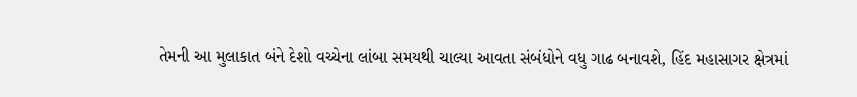તેમની આ મુલાકાત બંને દેશો વચ્ચેના લાંબા સમયથી ચાલ્યા આવતા સંબંધોને વધુ ગાઢ બનાવશે, હિંદ મહાસાગર ક્ષેત્રમાં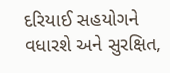દરિયાઈ સહયોગને વધારશે અને સુરક્ષિત,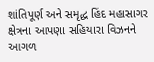શાંતિપૂર્ણ અને સમૃદ્ધ હિંદ મહાસાગર ક્ષેત્રના આપણા સહિયારા વિઝનને આગળ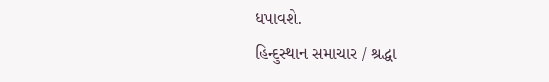ધપાવશે.
હિન્દુસ્થાન સમાચાર / શ્રદ્ધા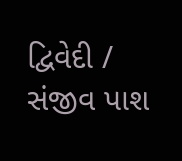દ્વિવેદી / સંજીવ પાશ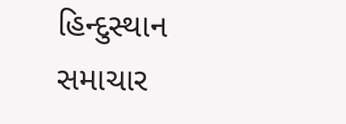હિન્દુસ્થાન સમાચાર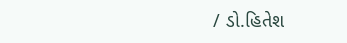/ ડો.હિતેશ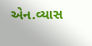એન.વ્યાસ